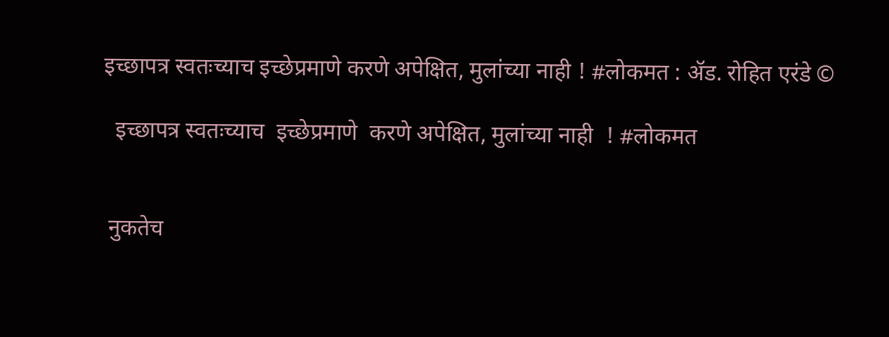इच्छापत्र स्वतःच्याच इच्छेप्रमाणे करणे अपेक्षित, मुलांच्या नाही ! #लोकमत : ॲड. रोहित एरंडे ©

  इच्छापत्र स्वतःच्याच  इच्छेप्रमाणे  करणे अपेक्षित, मुलांच्या नाही  ! #लोकमत


 नुकतेच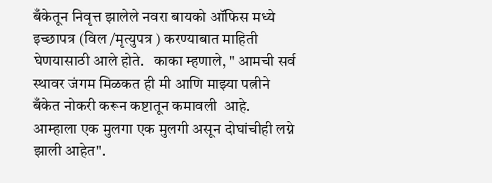बँकेतून निवृत्त झालेले नवरा बायको ऑफिस मध्ये  इच्छापत्र (विल /मृत्युपत्र ) करण्याबात माहिती घेणयासाठी आले होते.   काका म्हणाले, " आमची सर्व स्थावर जंगम मिळकत ही मी आणि माझ्या पत्नीने बँकेत नोकरी करून कष्टातून कमावली  आहे. आम्हाला एक मुलगा एक मुलगी असून दोघांचीही लग्ने  झाली आहेत".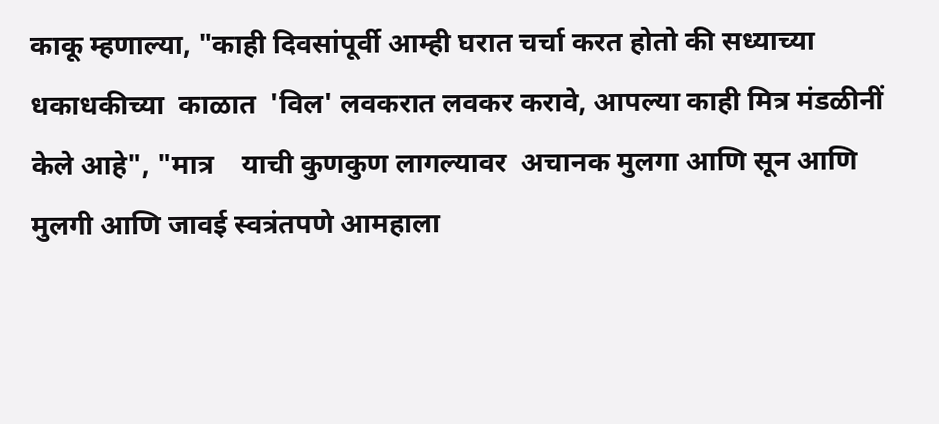काकू म्हणाल्या, "काही दिवसांपूर्वी आम्ही घरात चर्चा करत होतो की सध्याच्या धकाधकीच्या  काळात  'विल' लवकरात लवकर करावे, आपल्या काही मित्र मंडळीनीं केले आहे", "मात्र    याची कुणकुण लागल्यावर  अचानक मुलगा आणि सून आणि मुलगी आणि जावई स्वत्रंतपणे आमहाला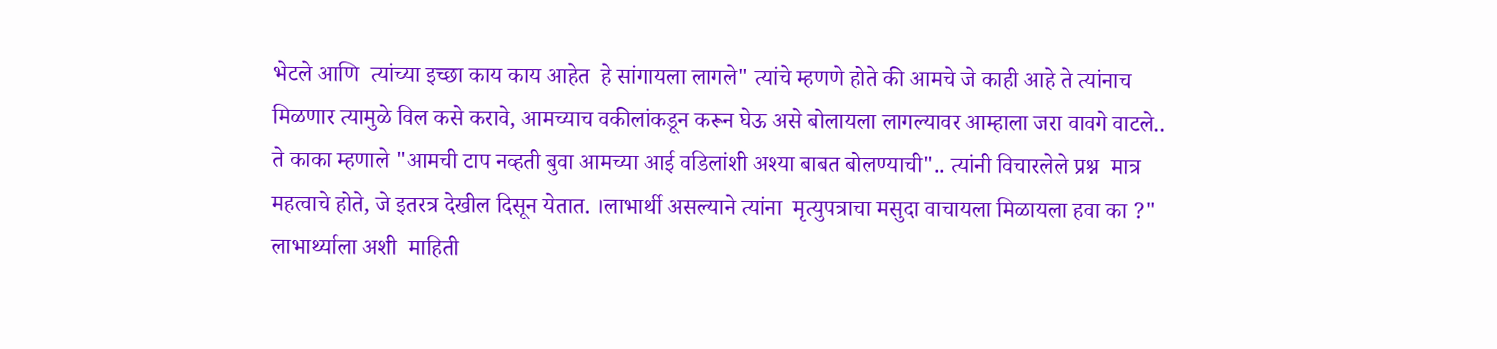भेटले आणि  त्यांच्या इच्छा काय काय आहेत  हे सांगायला लागले" त्यांचे म्हणणे होते की आमचे जे काही आहे ते त्यांनाच मिळणार त्यामुळे विल कसे करावे, आमच्याच वकीलांकडून करून घेऊ असे बोलायला लागल्यावर आम्हाला जरा वावगे वाटले.. ते काका म्हणाले "आमची टाप नव्हती बुवा आमच्या आई वडिलांशी अश्या बाबत बोलण्याची".. त्यांनी विचारलेले प्रश्न  मात्र महत्वाचे होते, जे इतरत्र देखील दिसून येतात. ।लाभार्थी असल्याने त्यांना  मृत्युपत्राचा मसुदा वाचायला मिळायला हवा का ?"  लाभार्थ्याला अशी  माहिती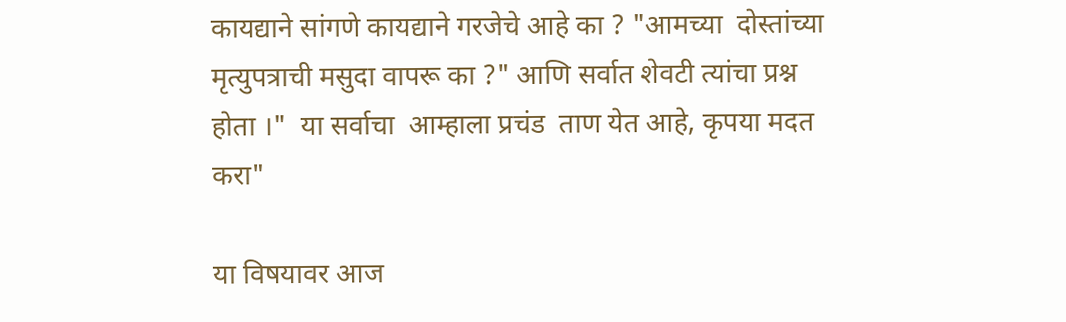कायद्याने सांगणे कायद्याने गरजेचे आहे का ? "आमच्या  दोस्तांच्या मृत्युपत्राची मसुदा वापरू का ?" आणि सर्वात शेवटी त्यांचा प्रश्न होता ।"  या सर्वाचा  आम्हाला प्रचंड  ताण येत आहे, कृपया मदत करा"

या विषयावर आज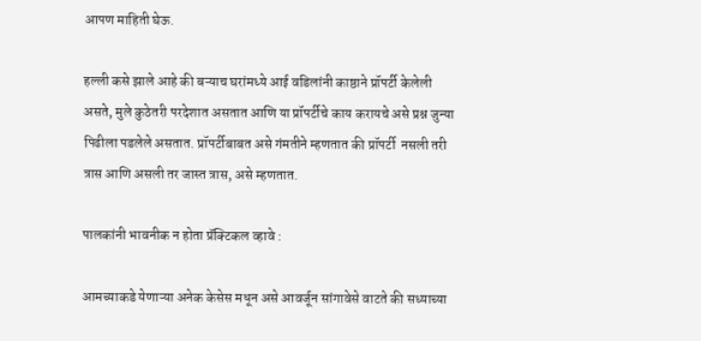आपण माहिती घेऊ.

हल्ली कसे झाले आहे की बऱ्याच घरांमध्ये आई वडिलांनी काष्ठाने प्रॉपर्टी केलेली असते, मुले कुठेतरी परदेशात असतात आणि या प्रॉपर्टीचे काय करायचे असे प्रश्न जुन्या पिढीला पडलेले असतात. प्रॉपर्टीबाबत असे गंमतीने म्हणतात की प्रॉपर्टी  नसली तरी त्रास आणि असली तर जास्त त्रास, असे म्हणतात.

पालकांनी भावनीक न होता प्रॅक्टिकल व्हावे :

आमच्याकडे येणाऱ्या अनेक केसेस मधून असे आवर्जून सांगावेसे वाटते की सध्याच्या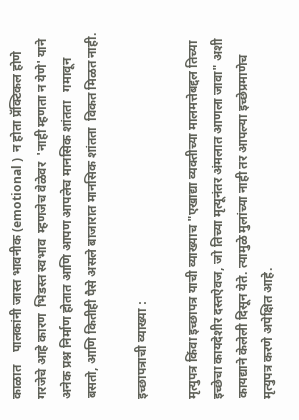काळात    पालकांनी जास्त भावनीक (emotional )  न होता प्रॅक्टिकल होणे गरजेचे आहे कारण  भिडस्त स्वभाव  म्हणजेच वेळेवर  'नाही म्हणता न येणे' याने अनेक प्रश्न निर्माण होतात आणि आपण आपलेच मानसिक शांतता   गमावून बसतो, आणि कितीही पैसे असले बाजारात मानसिक शांतता  विकत मिळत नाही.

इच्छापत्राची व्याख्या :

मृत्युपत्र किंवा इच्छापत्र याची व्याख्याच "एखाद्या व्यक्तीच्या मालमत्तेबद्दल तिच्या इच्छेचा कायदेशीर दस्तऐवज, जो तिच्या मृत्यूनंतर अंमलात आणला जावा" अशी कायद्याने केलेली दिसून येते. त्यामुळे मुलांच्या नाही तर आपल्या इच्छेप्रमाणेच मृत्युपत्र करणे अपेक्षित आहे.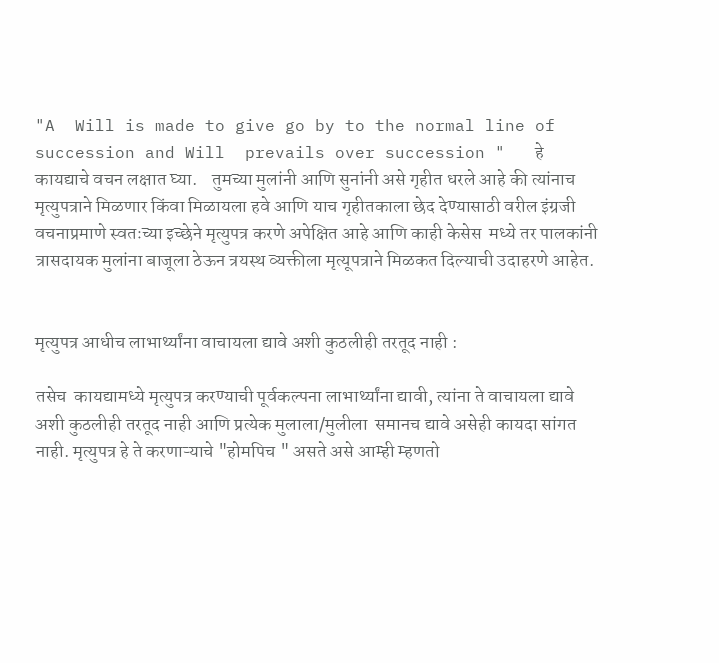"A  Will is made to give go by to the normal line of succession and Will  prevails over succession "   हे  कायद्याचे वचन लक्षात घ्या.    तुमच्या मुलांनी आणि सुनांनी असे गृहीत धरले आहे की त्यांनाच मृत्युपत्राने मिळणार किंवा मिळायला हवे आणि याच गृहीतकाला छेद देण्यासाठी वरील इंग्रजी वचनाप्रमाणे स्वतःच्या इच्छेने मृत्युपत्र करणे अपेक्षित आहे आणि काही केसेस  मध्ये तर पालकांनी  त्रासदायक मुलांना बाजूला ठेऊन त्रयस्थ व्यक्तीला मृत्यूपत्राने मिळकत दिल्याची उदाहरणे आहेत.


मृत्युपत्र आधीच लाभार्थ्यांना वाचायला द्यावे अशी कुठलीही तरतूद नाही :

तसेच  कायद्यामध्ये मृत्युपत्र करण्याची पूर्वकल्पना लाभार्थ्यांना द्यावी, त्यांना ते वाचायला द्यावे  अशी कुठलीही तरतूद नाही आणि प्रत्येक मुलाला/मुलीला  समानच द्यावे असेही कायदा सांगत नाही. मृत्युपत्र हे ते करणाऱ्याचे "होमपिच " असते असे आम्ही म्हणतो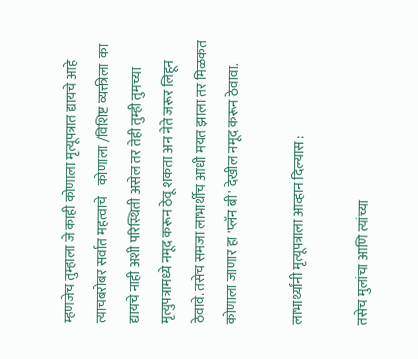म्हणजेच तुम्हाला जे काही कोणाला मृत्यूपत्रात द्यायचे आहे त्याचबरोबर सर्वात महत्वाचे    कोणाला /विशिष्ट व्यक्तीला  का   द्यायचे नाही अशी परिस्थिती असेल तर तेही तुम्ही तुमच्या मृत्युपत्रामध्ये नमूद करून ठेवू शकता अन नेते जरूर लिहून ठेवावे. तसेच समजा लाभार्थीच आधी मयत झाला तर मिळकत कोणाला जाणार हा 'प्लॅन बी' देखील नमूद करून ठेवावा.

लाभार्थ्यांनी मृत्यूपत्राला आव्हान दिल्यास :

तसेच मुलांचा आणि त्यांच्या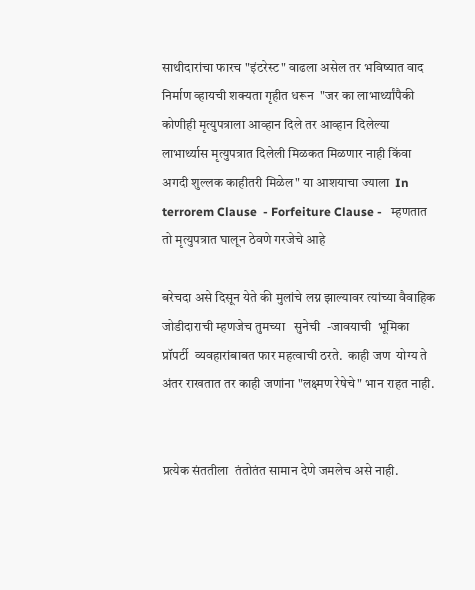साथीदारांचा फारच "इंटरेस्ट" वाढला असेल तर भविष्यात वाद निर्माण व्हायची शक्यता गृहीत धरून  "जर का लाभार्थ्यांपैकी कोणीही मृत्युपत्राला आव्हान दिले तर आव्हान दिलेल्या लाभार्थ्यास मृत्युपत्रात दिलेली मिळकत मिळणार नाही किंवा अगदी शुल्लक काहीतरी मिळेल" या आशयाचा ज्याला  In terrorem Clause  - Forfeiture Clause -   म्हणतात तो मृत्युपत्रात घालून ठेवणे गरजेचे आहे

बरेचदा असे दिसून येते की मुलांचे लग्न झाल्यावर त्यांच्या वैवाहिक जोडीदाराची म्हणजेच तुमच्या   सुनेची  -जावयाची  भूमिका प्रॉपर्टी  व्यवहारांबाबत फार महत्वाची ठरते.  काही जण  योग्य ते अंतर राखतात तर काही जणांना "लक्ष्मण रेषेचे" भान राहत नाही.


प्रत्येक संततीला  तंतोतंत सामान देणे जमलेच असे नाही.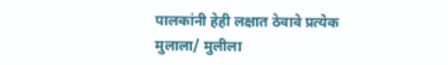पालकांनी हेही लक्षात ठेवावे प्रत्येक मुलाला/ मुलीला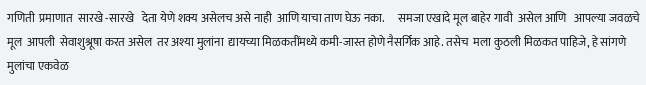गणिती  प्रमाणात  सारखे -सारखे   देता येणे शक्य असेलच असे नाही  आणि याचा ताण घेऊ नका.      समजा एखादे मूल बाहेर गावी  असेल आणि   आपल्या जवळचे मूल  आपली  सेवाशुश्रूषा करत असेल  तर अश्या मुलांना  द्यायच्या मिळकतींमध्ये कमी-जास्त होणे नैसर्गिक आहे. तसेच  मला कुठली मिळकत पाहिजे, हे सांगणे मुलांचा एकवेळ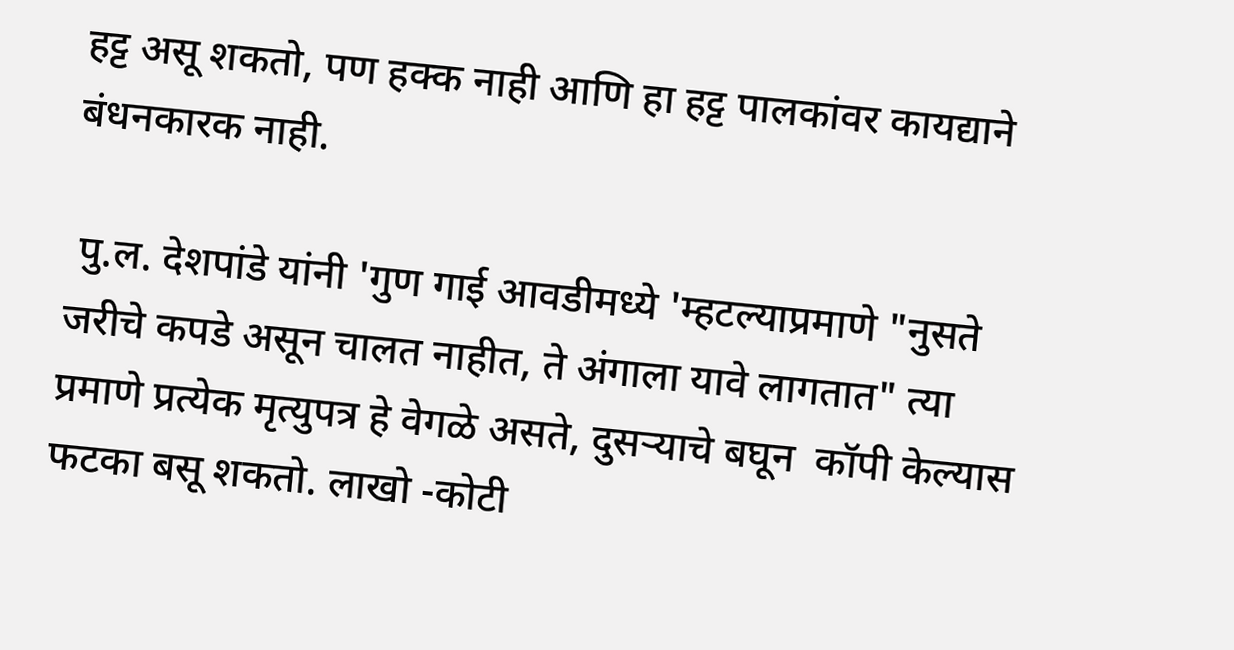हट्ट असू शकतो, पण हक्क नाही आणि हा हट्ट पालकांवर कायद्याने  बंधनकारक नाही.

 पु.ल. देशपांडे यांनी 'गुण गाई आवडीमध्ये 'म्हटल्याप्रमाणे "नुसते जरीचे कपडे असून चालत नाहीत, ते अंगाला यावे लागतात" त्या प्रमाणे प्रत्येक मृत्युपत्र हे वेगळे असते, दुसऱ्याचे बघून  कॉपी केल्यास फटका बसू शकतो. लाखो -कोटी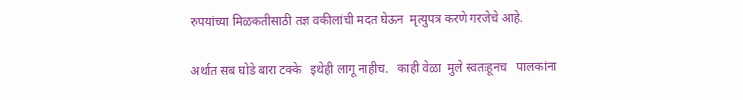रुपयांच्या मिळकतीसाठी तज्ञ वकीलांची मदत घेऊन  मृत्युपत्र करणे गरजेचे आहे.

अर्थात सब घोडे बारा टक्के   इथेही लागू नाहीच.   काही वेळा  मुले स्वतःहूनच   पालकांना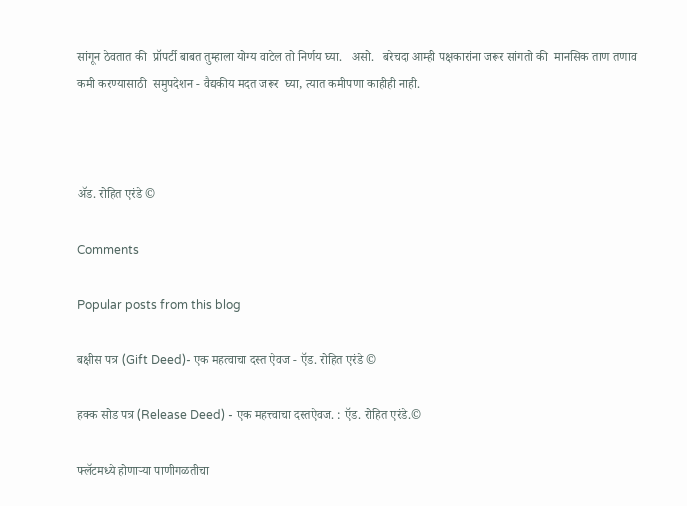सांगून ठेवतात की  प्रॉपर्टी बाबत तुम्हाला योग्य वाटेल तो निर्णय घ्या.   असो.   बरेचदा आम्ही पक्षकारांना जरूर सांगतो की  मानसिक ताण तणाव कमी करण्यासाठी  समुपदेशन - वैद्यकीय मदत जरूर  घ्या, त्यात कमीपणा काहीही नाही.



ॲड. रोहित एरंडे ©

Comments

Popular posts from this blog

बक्षीस पत्र (Gift Deed)- एक महत्वाचा दस्त ऐवज - ऍड. रोहित एरंडे ©

हक्क सोड पत्र (Release Deed) - एक महत्त्वाचा दस्तऐवज. : ऍड. रोहित एरंडे.©

फ्लॅटमध्ये होणाऱ्या पाणीगळतीचा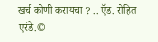खर्च कोणी करायचा ? .. ऍड. रोहित एरंडे.©